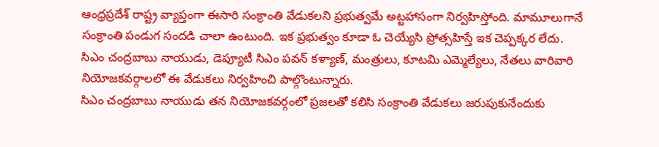ఆంధ్రప్రదేశ్ రాష్ట్ర వ్యాప్తంగా ఈసారి సంక్రాంతి వేడుకలని ప్రభుత్వమే అట్టహాసంగా నిర్వహిస్తోంది. మామూలుగానే సంక్రాంతి పండుగ సందడి చాలా ఉంటుంది. ఇక ప్రభుత్వం కూడా ఓ చెయ్యేసి ప్రోత్సహిస్తే ఇక చెప్పక్కర లేదు. సిఎం చంద్రబాబు నాయుడు, డెప్యూటీ సిఎం పవన్ కళ్యాణ్, మంత్రులు, కూటమి ఎమ్మెల్యేలు, నేతలు వారివారి నియోజకవర్గాలలో ఈ వేడుకలు నిర్వహించి పాల్గొంటున్నారు.
సిఎం చంద్రబాబు నాయుడు తన నియోజకవర్గంలో ప్రజలతో కలిసి సంక్రాంతి వేడుకలు జరుపుకునేందుకు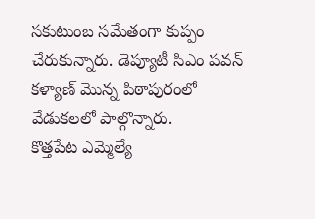సకుటుంబ సమేతంగా కుప్పం చేరుకున్నారు. డెప్యూటీ సిఎం పవన్ కళ్యాణ్ మొన్న పిఠాపురంలో వేడుకలలో పాల్గొన్నారు.
కొత్తపేట ఎమ్మెల్యే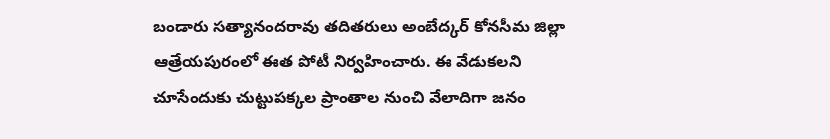బండారు సత్యానందరావు తదితరులు అంబేద్కర్ కోనసీమ జిల్లా ఆత్రేయపురంలో ఈత పోటీ నిర్వహించారు. ఈ వేడుకలని చూసేందుకు చుట్టుపక్కల ప్రాంతాల నుంచి వేలాదిగా జనం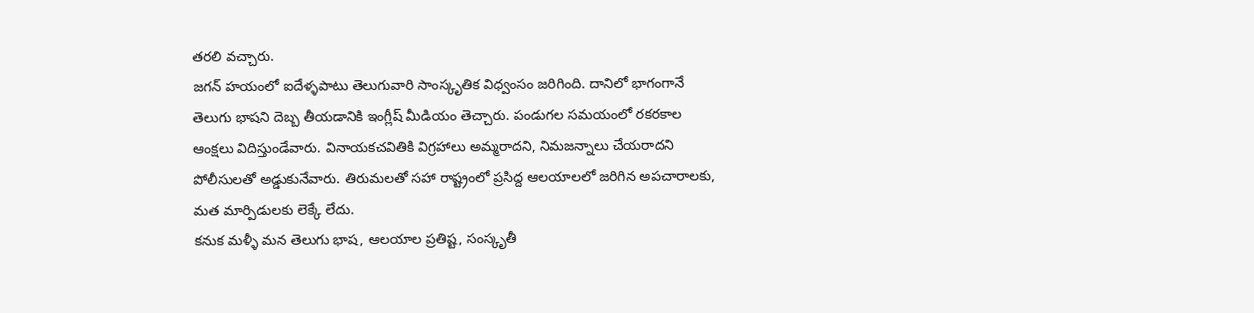తరలి వచ్చారు.
జగన్ హయంలో ఐదేళ్ళపాటు తెలుగువారి సాంస్కృతిక విధ్వంసం జరిగింది. దానిలో భాగంగానే తెలుగు భాషని దెబ్బ తీయడానికి ఇంగ్లీష్ మీడియం తెచ్చారు. పండుగల సమయంలో రకరకాల ఆంక్షలు విదిస్తుండేవారు. వినాయకచవితికి విగ్రహాలు అమ్మరాదని, నిమజన్నాలు చేయరాదని పోలీసులతో అడ్డుకునేవారు. తిరుమలతో సహా రాష్ట్రంలో ప్రసిద్ద ఆలయాలలో జరిగిన అపచారాలకు, మత మార్పిడులకు లెక్కే లేదు.
కనుక మళ్ళీ మన తెలుగు భాష, ఆలయాల ప్రతిష్ట, సంస్కృతీ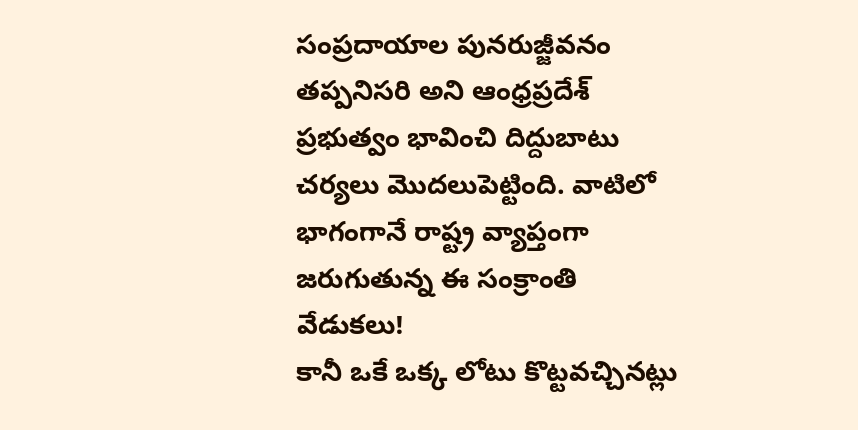సంప్రదాయాల పునరుజ్జీవనం తప్పనిసరి అని ఆంధ్రప్రదేశ్ ప్రభుత్వం భావించి దిద్దుబాటు చర్యలు మొదలుపెట్టింది. వాటిలో భాగంగానే రాష్ట్ర వ్యాప్తంగా జరుగుతున్న ఈ సంక్రాంతి వేడుకలు!
కానీ ఒకే ఒక్క లోటు కొట్టవచ్చినట్లు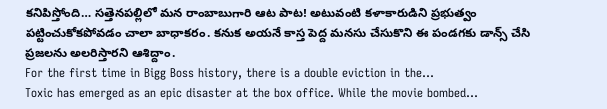కనిపిస్తోంది… సత్తెనపల్లిలో మన రాంబాబుగారి ఆట పాట! అటువంటి కళాకారుడిని ప్రభుత్వం పట్టించుకోకపోవడం చాలా బాధాకరం. కనుక అయనే కాస్త పెద్ద మనసు చేసుకొని ఈ పండగకు డాన్స్ చేసి ప్రజలను అలరిస్తారని ఆశిద్దాం.
For the first time in Bigg Boss history, there is a double eviction in the…
Toxic has emerged as an epic disaster at the box office. While the movie bombed…